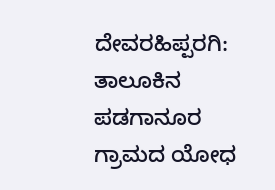ದೇವರಹಿಪ್ಪರಗಿ:
ತಾಲೂಕಿನ ಪಡಗಾನೂರ ಗ್ರಾಮದ ಯೋಧ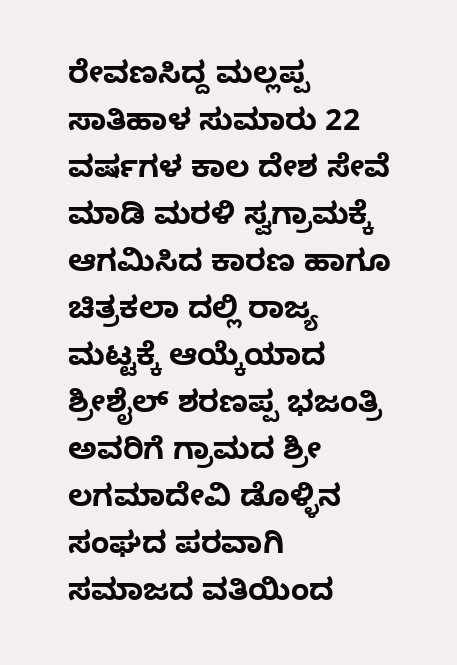ರೇವಣಸಿದ್ದ ಮಲ್ಲಪ್ಪ ಸಾತಿಹಾಳ ಸುಮಾರು 22 ವರ್ಷಗಳ ಕಾಲ ದೇಶ ಸೇವೆ ಮಾಡಿ ಮರಳಿ ಸ್ವಗ್ರಾಮಕ್ಕೆ ಆಗಮಿಸಿದ ಕಾರಣ ಹಾಗೂ ಚಿತ್ರಕಲಾ ದಲ್ಲಿ ರಾಜ್ಯ ಮಟ್ಟಕ್ಕೆ ಆಯ್ಕೆಯಾದ ಶ್ರೀಶೈಲ್ ಶರಣಪ್ಪ ಭಜಂತ್ರಿ ಅವರಿಗೆ ಗ್ರಾಮದ ಶ್ರೀ ಲಗಮಾದೇವಿ ಡೊಳ್ಳಿನ ಸಂಘದ ಪರವಾಗಿ ಸಮಾಜದ ವತಿಯಿಂದ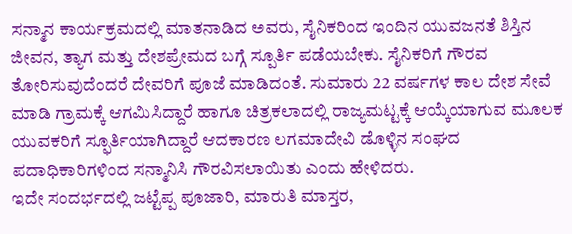ಸನ್ಮಾನ ಕಾರ್ಯಕ್ರಮದಲ್ಲಿ ಮಾತನಾಡಿದ ಅವರು, ಸೈನಿಕರಿಂದ ಇಂದಿನ ಯುವಜನತೆ ಶಿಸ್ತಿನ ಜೀವನ, ತ್ಯಾಗ ಮತ್ತು ದೇಶಪ್ರೇಮದ ಬಗ್ಗೆ ಸ್ಪೂರ್ತಿ ಪಡೆಯಬೇಕು. ಸೈನಿಕರಿಗೆ ಗೌರವ ತೋರಿಸುವುದೆಂದರೆ ದೇವರಿಗೆ ಪೂಜೆ ಮಾಡಿದಂತೆ. ಸುಮಾರು 22 ವರ್ಷಗಳ ಕಾಲ ದೇಶ ಸೇವೆ ಮಾಡಿ ಗ್ರಾಮಕ್ಕೆ ಆಗಮಿಸಿದ್ದಾರೆ ಹಾಗೂ ಚಿತ್ರಕಲಾದಲ್ಲಿ ರಾಜ್ಯಮಟ್ಟಕ್ಕೆ ಆಯ್ಕೆಯಾಗುವ ಮೂಲಕ ಯುವಕರಿಗೆ ಸ್ಫೂರ್ತಿಯಾಗಿದ್ದಾರೆ ಆದಕಾರಣ ಲಗಮಾದೇವಿ ಡೊಳ್ಳಿನ ಸಂಘದ ಪದಾಧಿಕಾರಿಗಳಿಂದ ಸನ್ಮಾನಿಸಿ ಗೌರವಿಸಲಾಯಿತು ಎಂದು ಹೇಳಿದರು.
ಇದೇ ಸಂದರ್ಭದಲ್ಲಿ ಜಟ್ಟೆಪ್ಪ ಪೂಜಾರಿ, ಮಾರುತಿ ಮಾಸ್ತರ,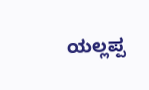ಯಲ್ಲಪ್ಪ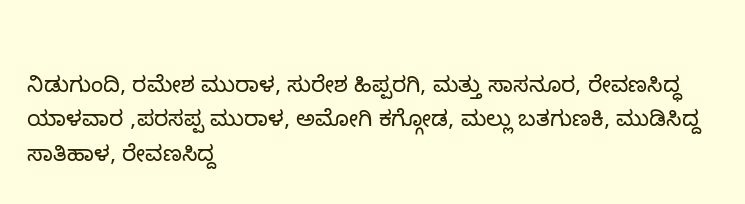ನಿಡುಗುಂದಿ, ರಮೇಶ ಮುರಾಳ, ಸುರೇಶ ಹಿಪ್ಪರಗಿ, ಮತ್ತು ಸಾಸನೂರ, ರೇವಣಸಿದ್ಧ ಯಾಳವಾರ ,ಪರಸಪ್ಪ ಮುರಾಳ, ಅಮೋಗಿ ಕಗ್ಗೋಡ, ಮಲ್ಲು ಬತಗುಣಕಿ, ಮುಡಿಸಿದ್ದ ಸಾತಿಹಾಳ, ರೇವಣಸಿದ್ದ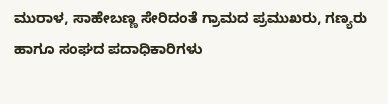ಮುರಾಳ, ಸಾಹೇಬಣ್ಣ ಸೇರಿದಂತೆ ಗ್ರಾಮದ ಪ್ರಮುಖರು, ಗಣ್ಯರು ಹಾಗೂ ಸಂಘದ ಪದಾಧಿಕಾರಿಗಳು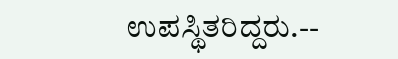ಉಪಸ್ಥಿತರಿದ್ದರು.--